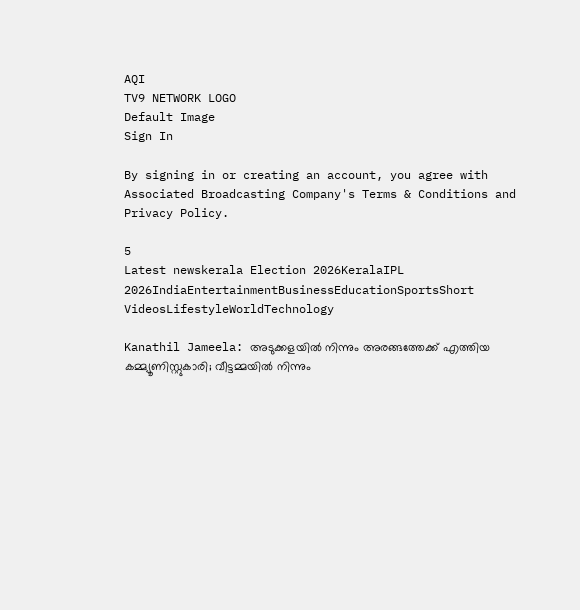AQI
TV9 NETWORK LOGO
Default Image
Sign In

By signing in or creating an account, you agree with Associated Broadcasting Company's Terms & Conditions and Privacy Policy.

5
Latest newskerala Election 2026KeralaIPL 2026IndiaEntertainmentBusinessEducationSportsShort VideosLifestyleWorldTechnology

Kanathil Jameela: അടുക്കളയില്‍ നിന്നും അരങ്ങത്തേക്ക് എത്തിയ കമ്മ്യൂണിസ്റ്റുകാരി; വീട്ടമ്മയില്‍ നിന്നും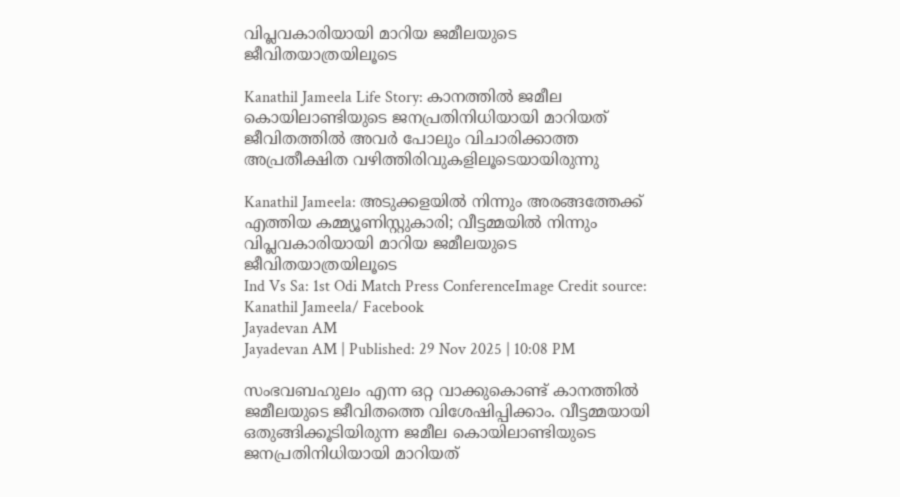വിപ്ലവകാരിയായി മാറിയ ജമീലയുടെ ജീവിതയാത്രയിലൂടെ

Kanathil Jameela Life Story: കാനത്തില്‍ ജമീല കൊയിലാണ്ടിയുടെ ജനപ്രതിനിധിയായി മാറിയത് ജീവിതത്തില്‍ അവര്‍ പോലും വിചാരിക്കാത്ത അപ്രതീക്ഷിത വഴിത്തിരിവുകളിലൂടെയായിരുന്നു

Kanathil Jameela: അടുക്കളയില്‍ നിന്നും അരങ്ങത്തേക്ക് എത്തിയ കമ്മ്യൂണിസ്റ്റുകാരി; വീട്ടമ്മയില്‍ നിന്നും വിപ്ലവകാരിയായി മാറിയ ജമീലയുടെ ജീവിതയാത്രയിലൂടെ
Ind Vs Sa: 1st Odi Match Press ConferenceImage Credit source: Kanathil Jameela/ Facebook
Jayadevan AM
Jayadevan AM | Published: 29 Nov 2025 | 10:08 PM

സംഭവബഹുലം എന്ന ഒറ്റ വാക്കുകൊണ്ട് കാനത്തില്‍ ജമീലയുടെ ജീവിതത്തെ വിശേഷിപ്പിക്കാം. വീട്ടമ്മയായി ഒതുങ്ങിക്കൂടിയിരുന്ന ജമീല കൊയിലാണ്ടിയുടെ ജനപ്രതിനിധിയായി മാറിയത്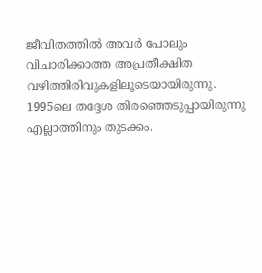ജീവിതത്തില്‍ അവര്‍ പോലും വിചാരിക്കാത്ത അപ്രതീക്ഷിത വഴിത്തിരിവുകളിലൂടെയായിരുന്നു. 1995ലെ തദ്ദേശ തിരഞ്ഞെടുപ്പായിരുന്നു എല്ലാത്തിനും തുടക്കം.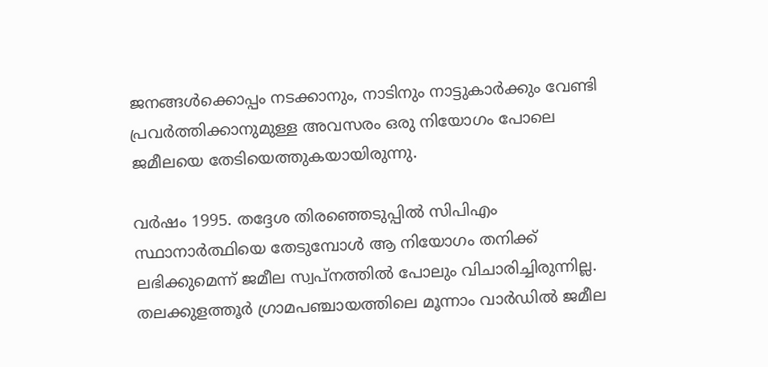ജനങ്ങള്‍ക്കൊപ്പം നടക്കാനും, നാടിനും നാട്ടുകാര്‍ക്കും വേണ്ടി പ്രവര്‍ത്തിക്കാനുമുള്ള അവസരം ഒരു നിയോഗം പോലെ ജമീലയെ തേടിയെത്തുകയായിരുന്നു.

വര്‍ഷം 1995. തദ്ദേശ തിരഞ്ഞെടുപ്പില്‍ സിപിഎം സ്ഥാനാര്‍ത്ഥിയെ തേടുമ്പോള്‍ ആ നിയോഗം തനിക്ക് ലഭിക്കുമെന്ന് ജമീല സ്വപ്നത്തില്‍ പോലും വിചാരിച്ചിരുന്നില്ല. തലക്കുളത്തൂര്‍ ഗ്രാമപഞ്ചായത്തിലെ മൂന്നാം വാര്‍ഡില്‍ ജമീല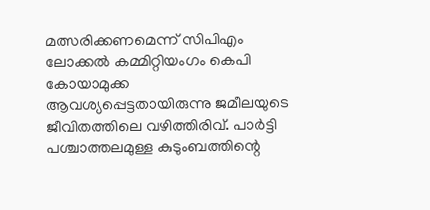മത്സരിക്കണമെന്ന് സിപിഎം ലോക്കല്‍ കമ്മിറ്റിയംഗം കെപി കോയാമുക്ക ആവശ്യപ്പെട്ടതായിരുന്നു ജമീലയുടെ ജീവിതത്തിലെ വഴിത്തിരിവ്. പാര്‍ട്ടി പശ്ചാത്തലമുള്ള കുടുംബത്തിന്റെ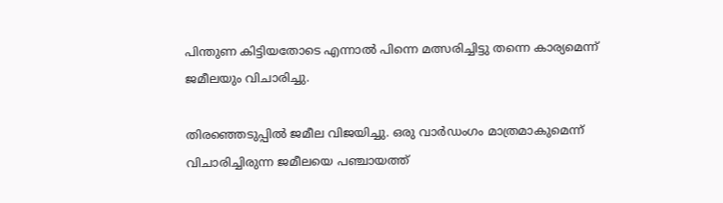പിന്തുണ കിട്ടിയതോടെ എന്നാല്‍ പിന്നെ മത്സരിച്ചിട്ടു തന്നെ കാര്യമെന്ന് ജമീലയും വിചാരിച്ചു.

തിരഞ്ഞെടുപ്പില്‍ ജമീല വിജയിച്ചു. ഒരു വാര്‍ഡംഗം മാത്രമാകുമെന്ന് വിചാരിച്ചിരുന്ന ജമീലയെ പഞ്ചായത്ത്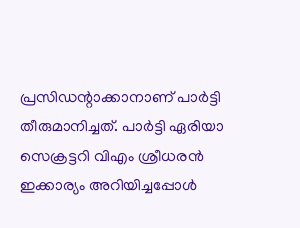പ്രസിഡന്റാക്കാനാണ് പാര്‍ട്ടി തീരുമാനിച്ചത്. പാര്‍ട്ടി ഏരിയാ സെക്രട്ടറി വിഎം ശ്രീധരന്‍ ഇക്കാര്യം അറിയിച്ചപ്പോള്‍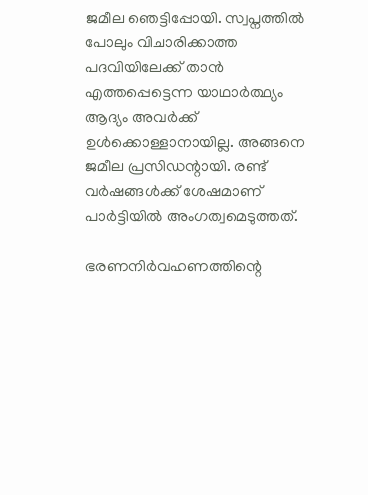ജമീല ഞെട്ടിപ്പോയി. സ്വപ്നത്തില്‍ പോലും വിചാരിക്കാത്ത പദവിയിലേക്ക് താന്‍ എത്തപ്പെട്ടെന്ന യാഥാര്‍ത്ഥ്യം ആദ്യം അവര്‍ക്ക് ഉള്‍ക്കൊള്ളാനായില്ല. അങ്ങനെ ജമീല പ്രസിഡന്റായി. രണ്ട് വര്‍ഷങ്ങള്‍ക്ക് ശേഷമാണ് പാര്‍ട്ടിയില്‍ അംഗത്വമെടുത്തത്.

ഭരണനിര്‍വഹണത്തിന്റെ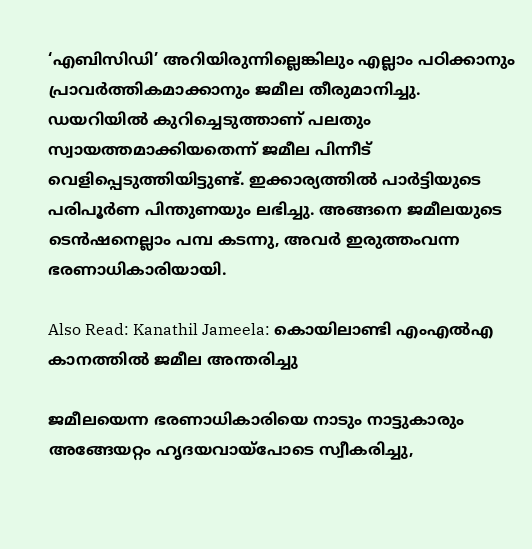‘എബിസിഡി’ അറിയിരുന്നില്ലെങ്കിലും എല്ലാം പഠിക്കാനും പ്രാവര്‍ത്തികമാക്കാനും ജമീല തീരുമാനിച്ചു. ഡയറിയില്‍ കുറിച്ചെടുത്താണ് പലതും സ്വായത്തമാക്കിയതെന്ന് ജമീല പിന്നീട് വെളിപ്പെടുത്തിയിട്ടുണ്ട്. ഇക്കാര്യത്തില്‍ പാര്‍ട്ടിയുടെ പരിപൂര്‍ണ പിന്തുണയും ലഭിച്ചു. അങ്ങനെ ജമീലയുടെ ടെന്‍ഷനെല്ലാം പമ്പ കടന്നു, അവര്‍ ഇരുത്തംവന്ന ഭരണാധികാരിയായി.

Also Read: Kanathil Jameela: കൊയിലാണ്ടി എംഎല്‍എ കാനത്തില്‍ ജമീല അന്തരിച്ചു

ജമീലയെന്ന ഭരണാധികാരിയെ നാടും നാട്ടുകാരും അങ്ങേയറ്റം ഹൃദയവായ്‌പോടെ സ്വീകരിച്ചു,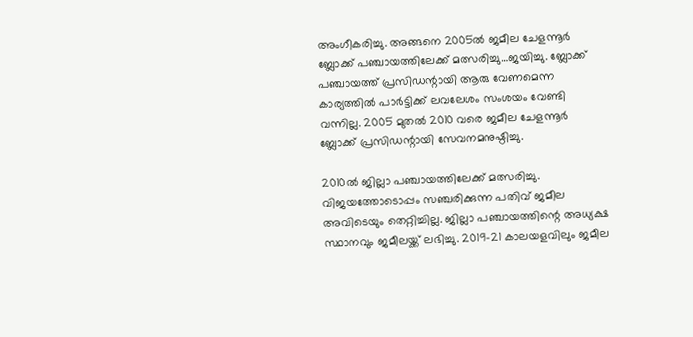അംഗീകരിച്ചു. അങ്ങനെ 2005ല്‍ ജമീല ചേളന്നൂര്‍ ബ്ലോക്ക് പഞ്ചായത്തിലേക്ക് മത്സരിച്ചു…ജയിച്ചു. ബ്ലോക്ക് പഞ്ചായത്ത് പ്രസിഡന്റായി ആരു വേണമെന്ന കാര്യത്തില്‍ പാര്‍ട്ടിക്ക് ലവലേശം സംശയം വേണ്ടി വന്നില്ല. 2005 മുതല്‍ 2010 വരെ ജമീല ചേളന്നൂര്‍ ബ്ലോക്ക് പ്രസിഡന്റായി സേവനമനുഷ്ഠിച്ചു.

2010ല്‍ ജില്ലാ പഞ്ചായത്തിലേക്ക് മത്സരിച്ചു. വിജയത്തോടൊപ്പം സഞ്ചരിക്കുന്ന പതിവ് ജമീല അവിടെയും തെറ്റിച്ചില്ല. ജില്ലാ പഞ്ചായത്തിന്റെ അധ്യക്ഷ സ്ഥാനവും ജമീലയ്ക്ക് ലഭിച്ചു. 2019-21 കാലയളവിലും ജമീല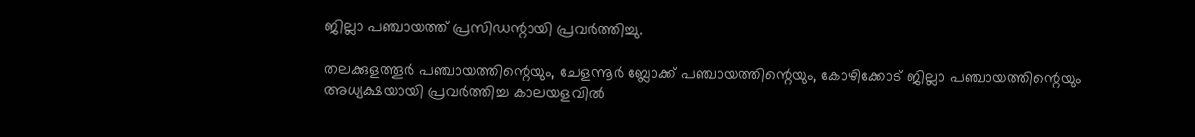ജില്ലാ പഞ്ചായത്ത് പ്രസിഡന്റായി പ്രവര്‍ത്തിച്ചു.

തലക്കുളത്തൂര്‍ പഞ്ചായത്തിന്റെയും, ചേളന്നൂര്‍ ബ്ലോക്ക് പഞ്ചായത്തിന്റെയും, കോഴിക്കോട് ജില്ലാ പഞ്ചായത്തിന്റെയും അധ്യക്ഷയായി പ്രവര്‍ത്തിച്ച കാലയളവില്‍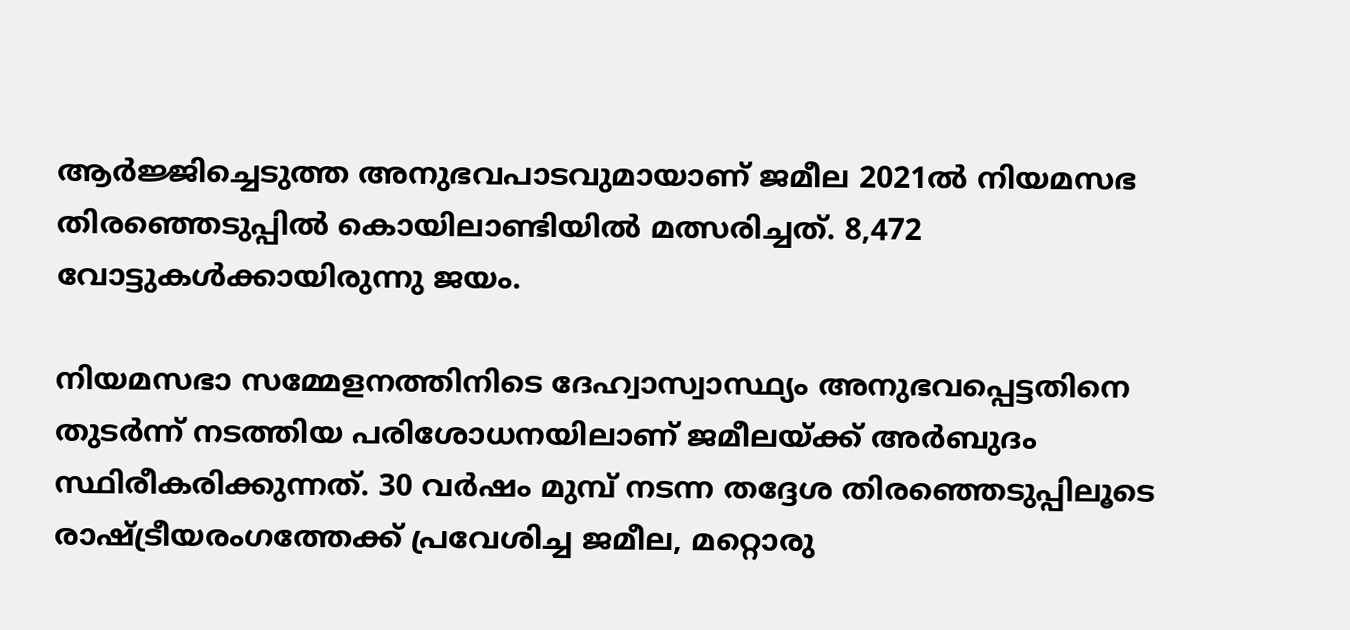ആര്‍ജ്ജിച്ചെടുത്ത അനുഭവപാടവുമായാണ് ജമീല 2021ല്‍ നിയമസഭ തിരഞ്ഞെടുപ്പില്‍ കൊയിലാണ്ടിയില്‍ മത്സരിച്ചത്. 8,472 വോട്ടുകള്‍ക്കായിരുന്നു ജയം.

നിയമസഭാ സമ്മേളനത്തിനിടെ ദേഹ്വാസ്വാസ്ഥ്യം അനുഭവപ്പെട്ടതിനെ തുടര്‍ന്ന് നടത്തിയ പരിശോധനയിലാണ് ജമീലയ്ക്ക് അര്‍ബുദം സ്ഥിരീകരിക്കുന്നത്. 30 വര്‍ഷം മുമ്പ് നടന്ന തദ്ദേശ തിരഞ്ഞെടുപ്പിലൂടെ രാഷ്ട്രീയരംഗത്തേക്ക് പ്രവേശിച്ച ജമീല, മറ്റൊരു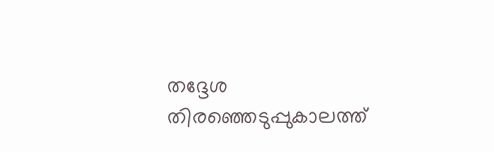തദ്ദേശ തിരഞ്ഞെടുപ്പുകാലത്ത്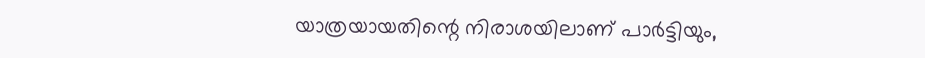യാത്രയായതിന്റെ നിരാശയിലാണ് പാര്‍ട്ടിയും,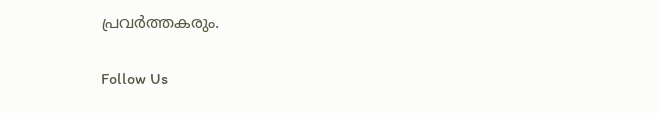പ്രവര്‍ത്തകരും.

Follow Us